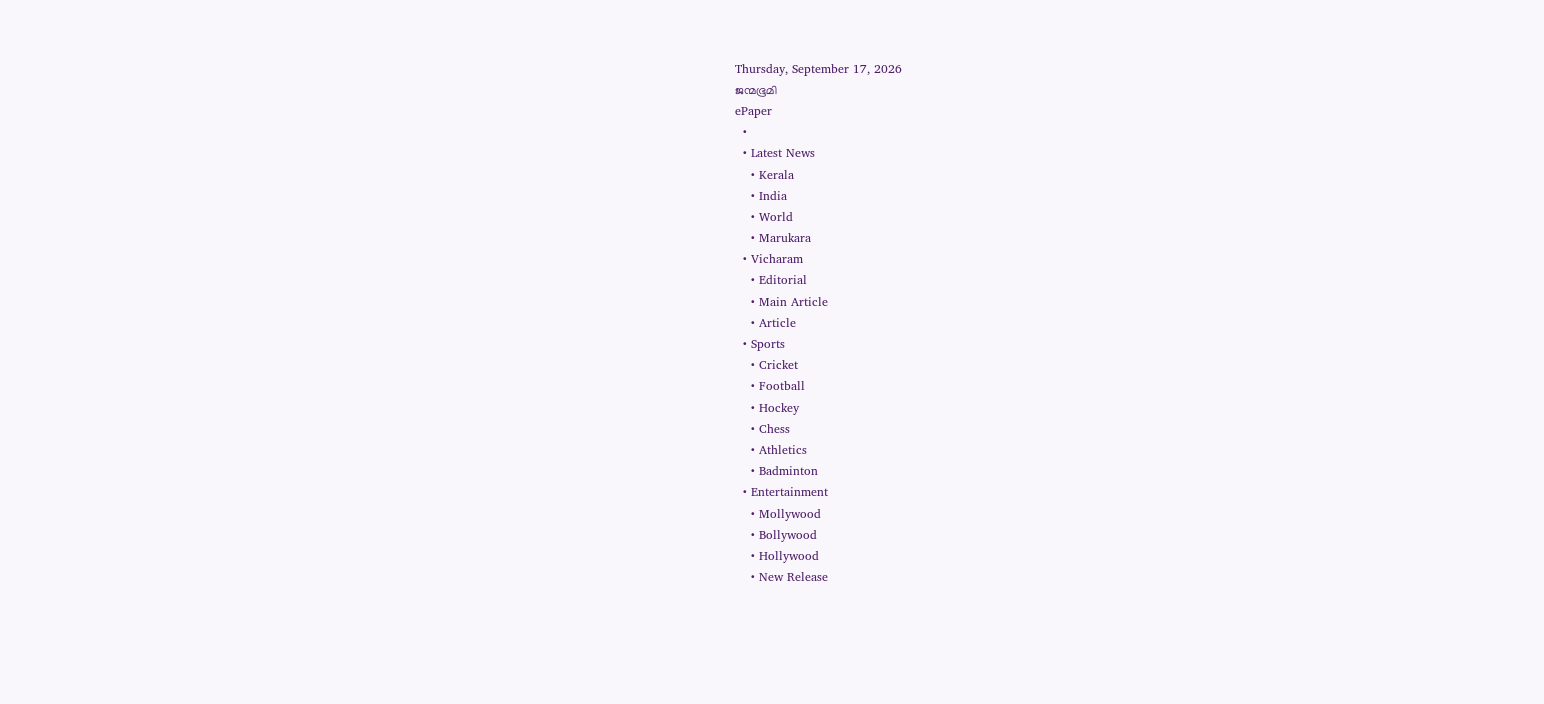Thursday, September 17, 2026
ജന്മഭൂമി
ePaper
  •
  • Latest News
    • Kerala
    • India
    • World
    • Marukara
  • Vicharam
    • Editorial
    • Main Article
    • Article
  • Sports
    • Cricket
    • Football
    • Hockey
    • Chess
    • Athletics
    • Badminton
  • Entertainment
    • Mollywood
    • Bollywood
    • Hollywood
    • New Release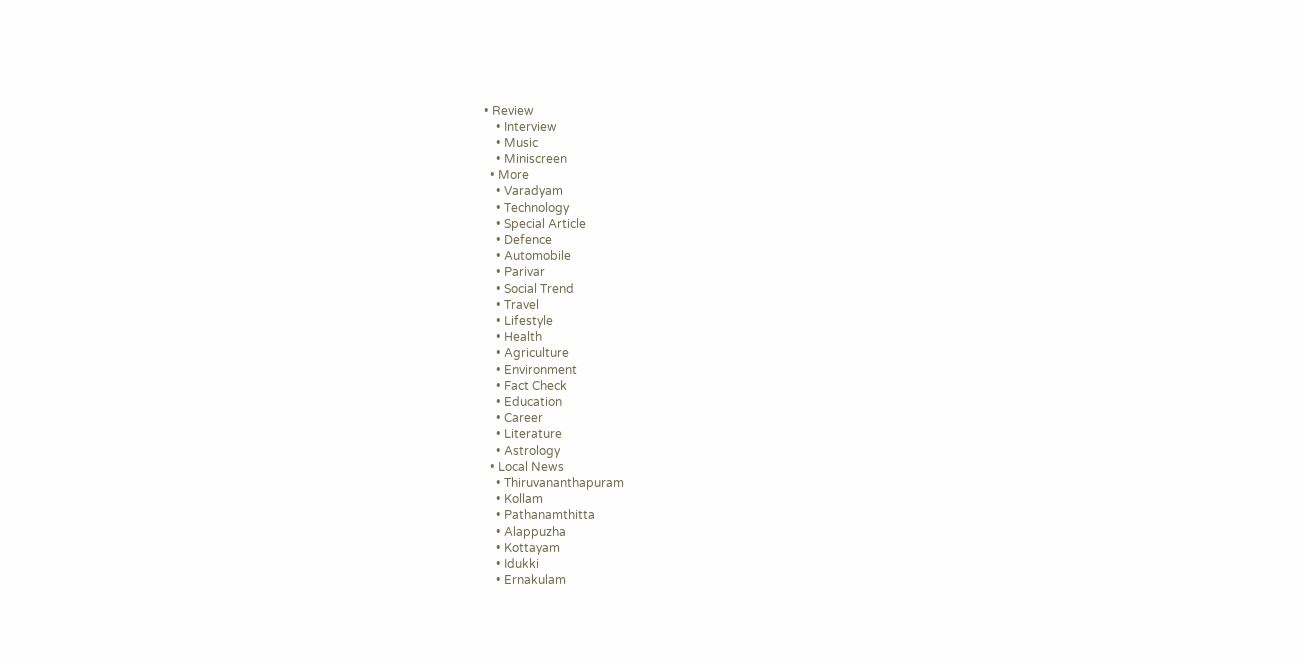• Review
    • Interview
    • Music
    • Miniscreen
  • More
    • Varadyam
    • Technology
    • Special Article
    • Defence
    • Automobile
    • Parivar
    • Social Trend
    • Travel
    • Lifestyle
    • Health
    • Agriculture
    • Environment
    • Fact Check
    • Education
    • Career
    • Literature
    • Astrology
  • Local News
    • Thiruvananthapuram
    • Kollam
    • Pathanamthitta
    • Alappuzha
    • Kottayam
    • Idukki
    • Ernakulam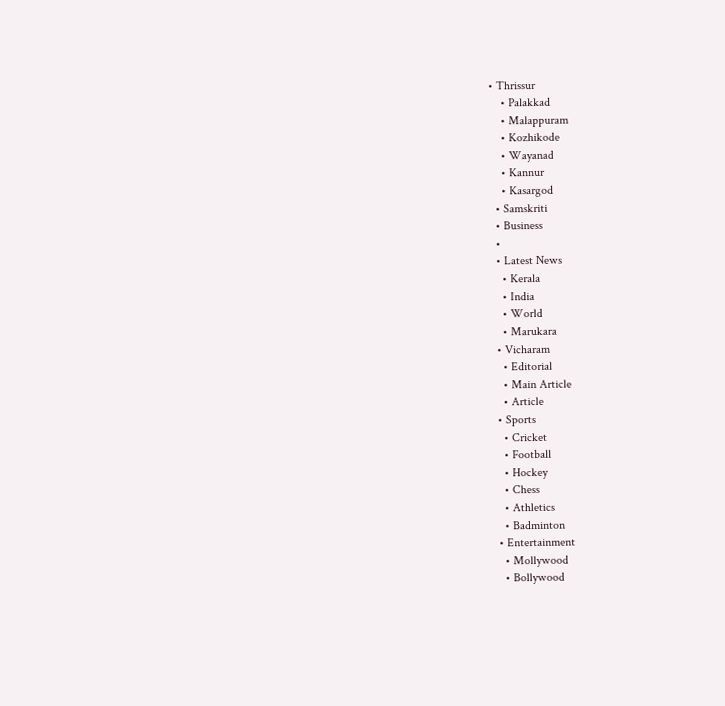• Thrissur
    • Palakkad
    • Malappuram
    • Kozhikode
    • Wayanad
    • Kannur
    • Kasargod
  • Samskriti
  • Business
  •
  • Latest News
    • Kerala
    • India
    • World
    • Marukara
  • Vicharam
    • Editorial
    • Main Article
    • Article
  • Sports
    • Cricket
    • Football
    • Hockey
    • Chess
    • Athletics
    • Badminton
  • Entertainment
    • Mollywood
    • Bollywood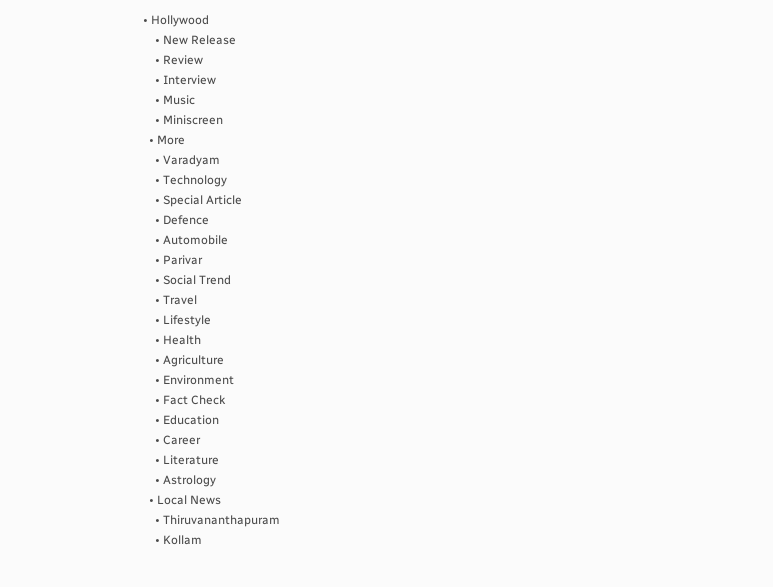• Hollywood
    • New Release
    • Review
    • Interview
    • Music
    • Miniscreen
  • More
    • Varadyam
    • Technology
    • Special Article
    • Defence
    • Automobile
    • Parivar
    • Social Trend
    • Travel
    • Lifestyle
    • Health
    • Agriculture
    • Environment
    • Fact Check
    • Education
    • Career
    • Literature
    • Astrology
  • Local News
    • Thiruvananthapuram
    • Kollam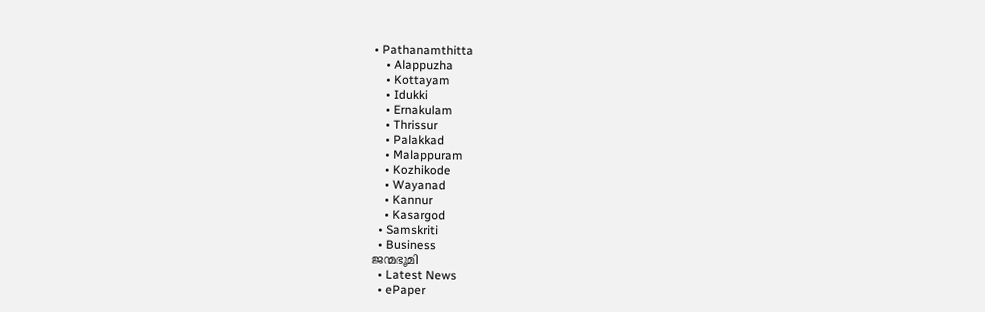• Pathanamthitta
    • Alappuzha
    • Kottayam
    • Idukki
    • Ernakulam
    • Thrissur
    • Palakkad
    • Malappuram
    • Kozhikode
    • Wayanad
    • Kannur
    • Kasargod
  • Samskriti
  • Business
ജന്മഭൂമി
  • Latest News
  • ePaper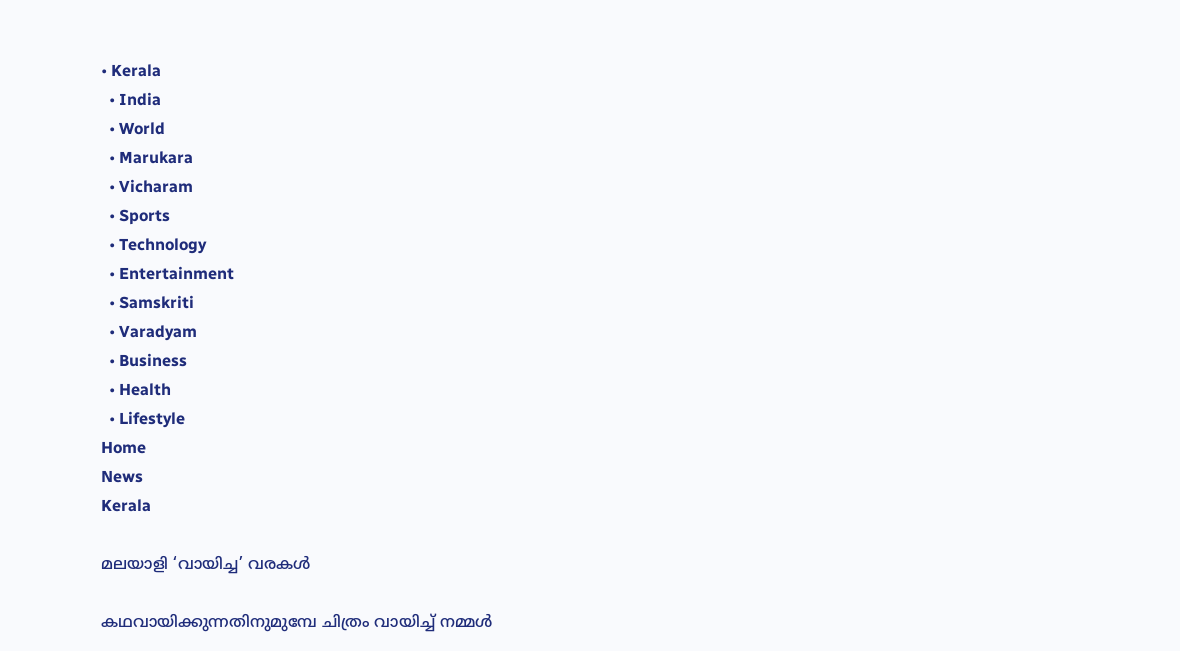• Kerala
  • India
  • World
  • Marukara
  • Vicharam
  • Sports
  • Technology
  • Entertainment
  • Samskriti
  • Varadyam
  • Business
  • Health
  • Lifestyle
Home
News
Kerala

മലയാളി ‘വായിച്ച’ വരകള്‍

കഥവായിക്കുന്നതിനുമുമ്പേ ചിത്രം വായിച്ച് നമ്മള്‍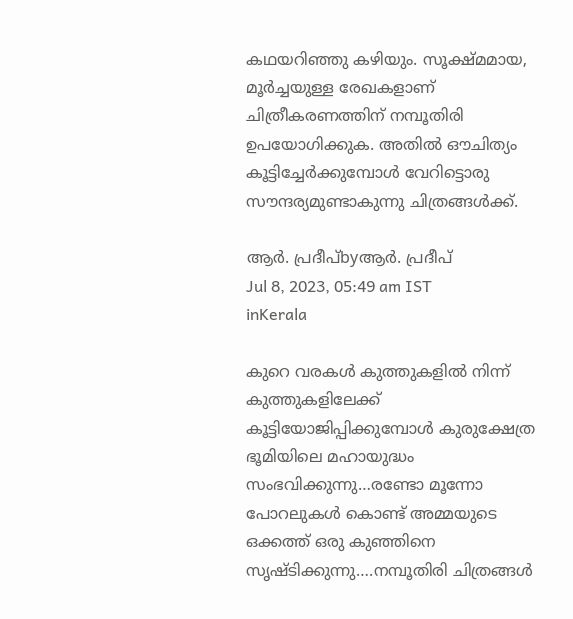കഥയറിഞ്ഞു കഴിയും. സൂക്ഷ്മമായ, മൂര്‍ച്ചയുള്ള രേഖകളാണ് ചിത്രീകരണത്തിന് നമ്പൂതിരി ഉപയോഗിക്കുക. അതില്‍ ഔചിത്യം കൂട്ടിച്ചേര്‍ക്കുമ്പോള്‍ വേറിട്ടൊരു സൗന്ദര്യമുണ്ടാകുന്നു ചിത്രങ്ങള്‍ക്ക്.

ആര്‍. പ്രദീപ്byആര്‍. പ്രദീപ്
Jul 8, 2023, 05:49 am IST
inKerala

കുറെ വരകള്‍ കുത്തുകളില്‍ നിന്ന് കുത്തുകളിലേക്ക് കൂട്ടിയോജിപ്പിക്കുമ്പോള്‍ കുരുക്ഷേത്ര ഭൂമിയിലെ മഹായുദ്ധം സംഭവിക്കുന്നു…രണ്ടോ മൂന്നോ പോറലുകള്‍ കൊണ്ട് അമ്മയുടെ ഒക്കത്ത് ഒരു കുഞ്ഞിനെ സൃഷ്ടിക്കുന്നു….നമ്പൂതിരി ചിത്രങ്ങള്‍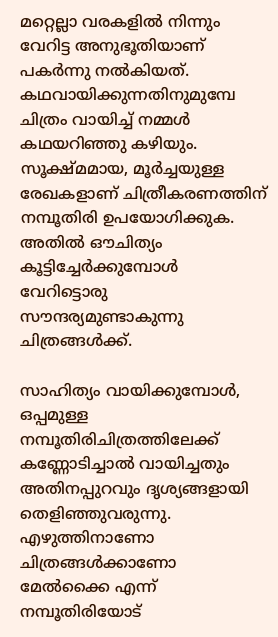മറ്റെല്ലാ വരകളില്‍ നിന്നും വേറിട്ട അനുഭൂതിയാണ് പകര്‍ന്നു നല്‍കിയത്. കഥവായിക്കുന്നതിനുമുമ്പേ ചിത്രം വായിച്ച് നമ്മള്‍ കഥയറിഞ്ഞു കഴിയും. സൂക്ഷ്മമായ, മൂര്‍ച്ചയുള്ള രേഖകളാണ് ചിത്രീകരണത്തിന് നമ്പൂതിരി ഉപയോഗിക്കുക. അതില്‍ ഔചിത്യം കൂട്ടിച്ചേര്‍ക്കുമ്പോള്‍ വേറിട്ടൊരു സൗന്ദര്യമുണ്ടാകുന്നു ചിത്രങ്ങള്‍ക്ക്.

സാഹിത്യം വായിക്കുമ്പോള്‍, ഒപ്പമുള്ള നമ്പൂതിരിചിത്രത്തിലേക്ക് കണ്ണോടിച്ചാല്‍ വായിച്ചതും അതിനപ്പുറവും ദൃശ്യങ്ങളായി തെളിഞ്ഞുവരുന്നു. എഴുത്തിനാണോ ചിത്രങ്ങള്‍ക്കാണോ മേല്‍ക്കൈ എന്ന് നമ്പൂതിരിയോട്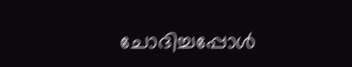ചോദിച്ചപ്പോള്‍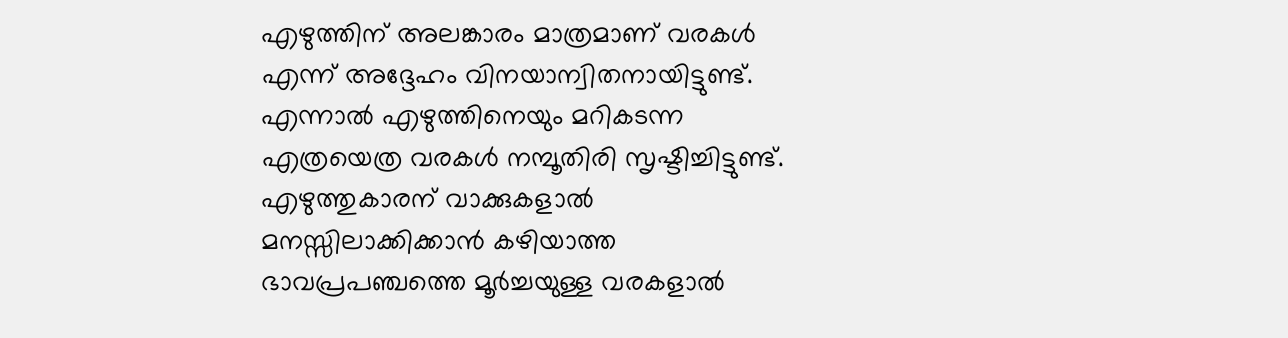എഴുത്തിന് അലങ്കാരം മാത്രമാണ് വരകള്‍ എന്ന് അദ്ദേഹം വിനയാന്വിതനായിട്ടുണ്ട്. എന്നാല്‍ എഴുത്തിനെയും മറികടന്ന എത്രയെത്ര വരകള്‍ നമ്പൂതിരി സൃഷ്ടിച്ചിട്ടുണ്ട്. എഴുത്തുകാരന് വാക്കുകളാല്‍ മനസ്സിലാക്കിക്കാന്‍ കഴിയാത്ത ഭാവപ്രപഞ്ചത്തെ മൂര്‍ച്ചയുള്ള വരകളാല്‍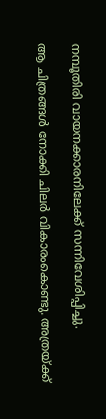നമ്പൂതിരി വായനക്കാരനിലേക്ക് സന്നിവേശിപ്പിച്ചു.

ആ ചിത്രങ്ങള്‍ നോക്കി ചിലര്‍ വികാരംകൊണ്ടു. അത്രയ്‌ക്ക്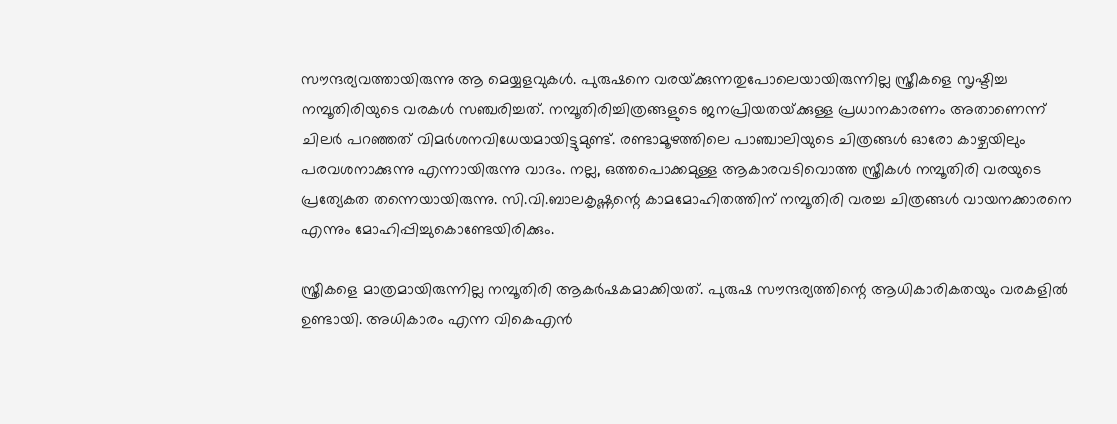സൗന്ദര്യവത്തായിരുന്നു ആ മെയ്യളവുകള്‍. പുരുഷനെ വരയ്‌ക്കുന്നതുപോലെയായിരുന്നില്ല സ്ത്രീകളെ സൃഷ്ടിച്ച നമ്പൂതിരിയുടെ വരകള്‍ സഞ്ചരിച്ചത്. നമ്പൂതിരിച്ചിത്രങ്ങളുടെ ജനപ്രിയതയ്‌ക്കുള്ള പ്രധാനകാരണം അതാണെന്ന് ചിലര്‍ പറഞ്ഞത് വിമര്‍ശനവിധേയമായിട്ടുമുണ്ട്. രണ്ടാമൂഴത്തിലെ പാഞ്ചാലിയുടെ ചിത്രങ്ങള്‍ ഓരോ കാഴ്ചയിലും പരവശനാക്കുന്നു എന്നായിരുന്നു വാദം. നല്ല, ഒത്തപൊക്കമുള്ള ആകാരവടിവൊത്ത സ്ത്രീകള്‍ നമ്പൂതിരി വരയുടെ പ്രത്യേകത തന്നെയായിരുന്നു. സി.വി.ബാലകൃഷ്ണന്റെ കാമമോഹിതത്തിന് നമ്പൂതിരി വരച്ച ചിത്രങ്ങള്‍ വായനക്കാരനെ എന്നും മോഹിപ്പിച്ചുകൊണ്ടേയിരിക്കും.

സ്ത്രീകളെ മാത്രമായിരുന്നില്ല നമ്പൂതിരി ആകര്‍ഷകമാക്കിയത്. പുരുഷ സൗന്ദര്യത്തിന്റെ ആധികാരികതയും വരകളില്‍ ഉണ്ടായി. അധികാരം എന്ന വികെഎന്‍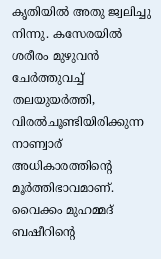കൃതിയില്‍ അതു ജ്വലിച്ചു നിന്നു. കസേരയില്‍ ശരീരം മുഴുവന്‍ ചേര്‍ത്തുവച്ച് തലയുയര്‍ത്തി, വിരല്‍ചൂണ്ടിയിരിക്കുന്ന നാണ്വാര് അധികാരത്തിന്റെ മൂര്‍ത്തിഭാവമാണ്.  വൈക്കം മുഹമ്മദ് ബഷീറിന്റെ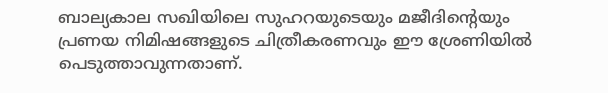ബാല്യകാല സഖിയിലെ സുഹറയുടെയും മജീദിന്റെയും പ്രണയ നിമിഷങ്ങളുടെ ചിത്രീകരണവും ഈ ശ്രേണിയില്‍ പെടുത്താവുന്നതാണ്.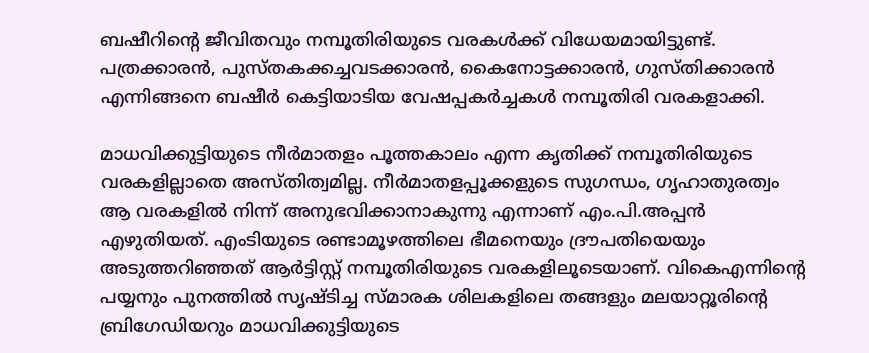ബഷീറിന്റെ ജീവിതവും നമ്പൂതിരിയുടെ വരകള്‍ക്ക് വിധേയമായിട്ടുണ്ട്. പത്രക്കാരന്‍, പുസ്തകക്കച്ചവടക്കാരന്‍, കൈനോട്ടക്കാരന്‍, ഗുസ്തിക്കാരന്‍ എന്നിങ്ങനെ ബഷീര്‍ കെട്ടിയാടിയ വേഷപ്പകര്‍ച്ചകള്‍ നമ്പൂതിരി വരകളാക്കി.

മാധവിക്കുട്ടിയുടെ നീര്‍മാതളം പൂത്തകാലം എന്ന കൃതിക്ക് നമ്പൂതിരിയുടെ വരകളില്ലാതെ അസ്തിത്വമില്ല. നീര്‍മാതളപ്പൂക്കളുടെ സുഗന്ധം, ഗൃഹാതുരത്വം ആ വരകളില്‍ നിന്ന് അനുഭവിക്കാനാകുന്നു എന്നാണ് എം.പി.അപ്പന്‍ എഴുതിയത്. എംടിയുടെ രണ്ടാമൂഴത്തിലെ ഭീമനെയും ദ്രൗപതിയെയും അടുത്തറിഞ്ഞത് ആര്‍ട്ടിസ്റ്റ് നമ്പൂതിരിയുടെ വരകളിലൂടെയാണ്. വികെഎന്നിന്റെ പയ്യനും പുനത്തില്‍ സൃഷ്ടിച്ച സ്മാരക ശിലകളിലെ തങ്ങളും മലയാറ്റൂരിന്റെ ബ്രിഗേഡിയറും മാധവിക്കുട്ടിയുടെ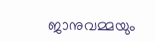ജാനുവമ്മയും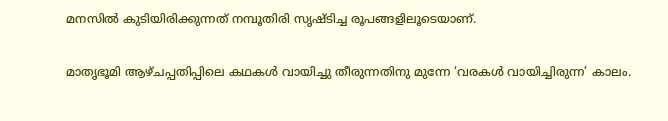മനസില്‍ കുടിയിരിക്കുന്നത് നമ്പൂതിരി സൃഷ്ടിച്ച രൂപങ്ങളിലൂടെയാണ്.

മാതൃഭൂമി ആഴ്ചപ്പതിപ്പിലെ കഥകള്‍ വായിച്ചു തീരുന്നതിനു മുന്നേ ‘വരകള്‍ വായിച്ചിരുന്ന’ കാലം.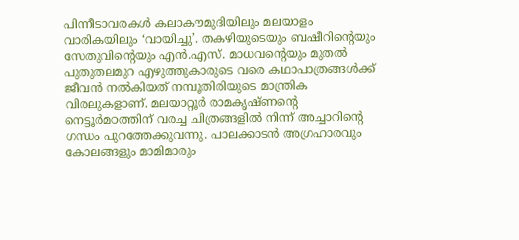പിന്നീടാവരകള്‍ കലാകൗമുദിയിലും മലയാളം വാരികയിലും ‘വായിച്ചു’. തകഴിയുടെയും ബഷീറിന്റെയും സേതുവിന്റെയും എന്‍.എസ്. മാധവന്റെയും മുതല്‍ പുതുതലമുറ എഴുത്തുകാരുടെ വരെ കഥാപാത്രങ്ങള്‍ക്ക് ജീവന്‍ നല്‍കിയത് നമ്പൂതിരിയുടെ മാന്ത്രിക വിരലുകളാണ്. മലയാറ്റൂര്‍ രാമകൃഷ്ണന്റെ നെട്ടൂര്‍മഠത്തിന് വരച്ച ചിത്രങ്ങളില്‍ നിന്ന് അച്ചാറിന്റെ ഗന്ധം പുറത്തേക്കുവന്നു. പാലക്കാടന്‍ അഗ്രഹാരവും കോലങ്ങളും മാമിമാരും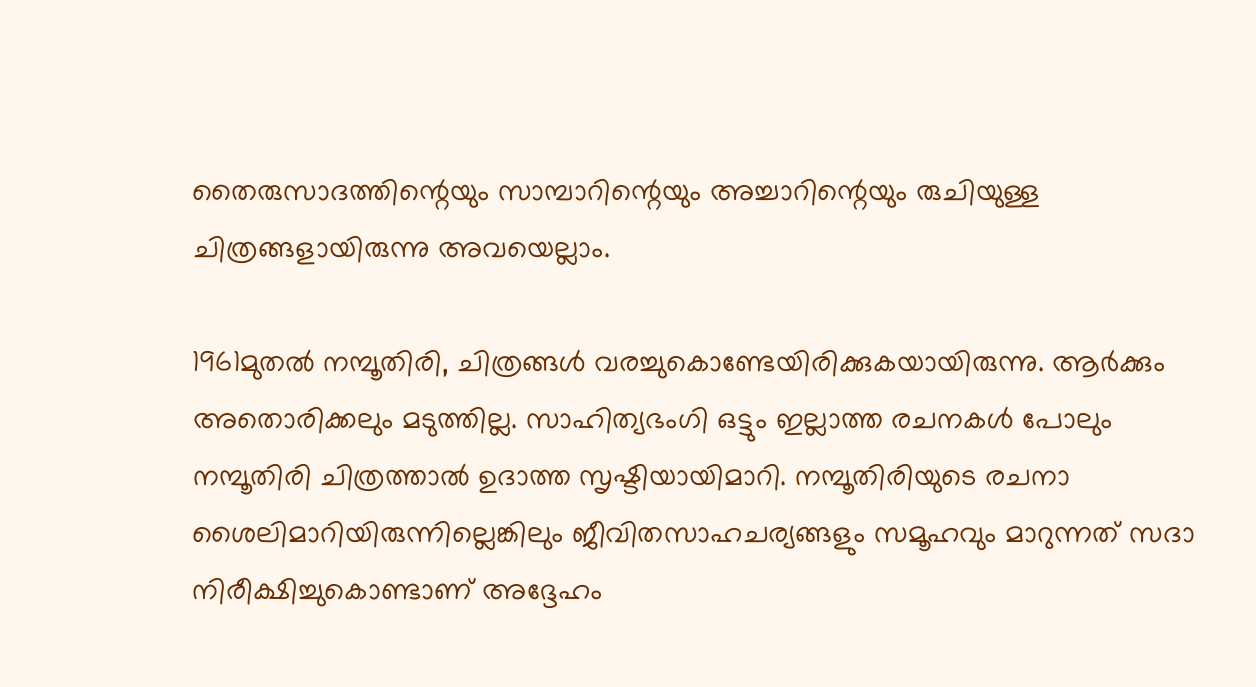തൈരുസാദത്തിന്റെയും സാമ്പാറിന്റെയും അച്ചാറിന്റെയും രുചിയുള്ള ചിത്രങ്ങളായിരുന്നു അവയെല്ലാം.

1961മുതല്‍ നമ്പൂതിരി, ചിത്രങ്ങള്‍ വരച്ചുകൊണ്ടേയിരിക്കുകയായിരുന്നു. ആര്‍ക്കും അതൊരിക്കലും മടുത്തില്ല. സാഹിത്യഭംഗി ഒട്ടും ഇല്ലാത്ത രചനകള്‍ പോലും നമ്പൂതിരി ചിത്രത്താല്‍ ഉദാത്ത സൃഷ്ടിയായിമാറി. നമ്പൂതിരിയുടെ രചനാ ശൈലിമാറിയിരുന്നില്ലെങ്കിലും ജീവിതസാഹചര്യങ്ങളും സമൂഹവും മാറുന്നത് സദാ നിരീക്ഷിച്ചുകൊണ്ടാണ് അദ്ദേഹം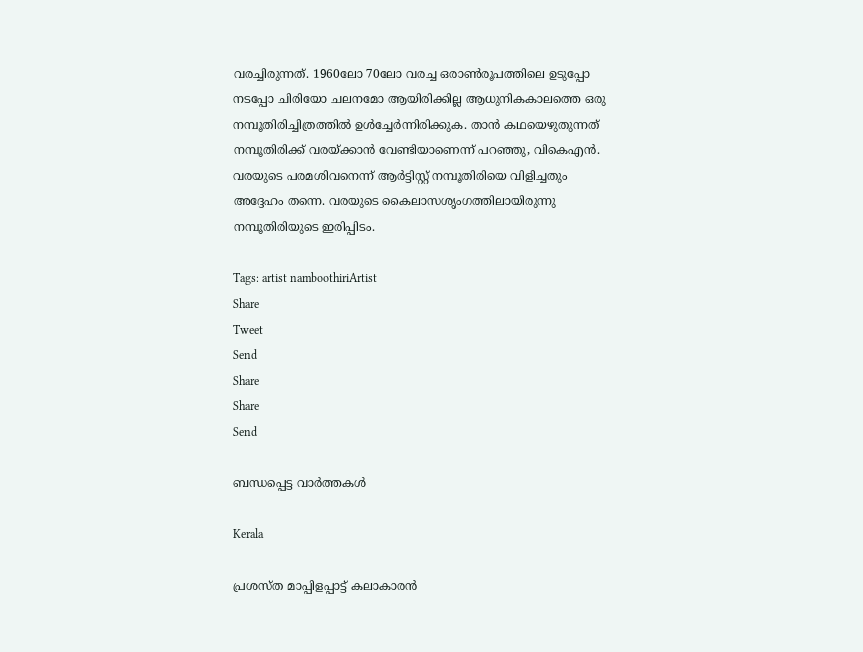വരച്ചിരുന്നത്. 1960ലോ 70ലോ വരച്ച ഒരാണ്‍രൂപത്തിലെ ഉടുപ്പോ നടപ്പോ ചിരിയോ ചലനമോ ആയിരിക്കില്ല ആധുനികകാലത്തെ ഒരു നമ്പൂതിരിച്ചിത്രത്തില്‍ ഉള്‍ച്ചേര്‍ന്നിരിക്കുക. താന്‍ കഥയെഴുതുന്നത് നമ്പൂതിരിക്ക് വരയ്‌ക്കാന്‍ വേണ്ടിയാണെന്ന് പറഞ്ഞു, വികെഎന്‍. വരയുടെ പരമശിവനെന്ന് ആര്‍ട്ടിസ്റ്റ് നമ്പൂതിരിയെ വിളിച്ചതും അദ്ദേഹം തന്നെ. വരയുടെ കൈലാസശൃംഗത്തിലായിരുന്നു നമ്പൂതിരിയുടെ ഇരിപ്പിടം.

Tags: artist namboothiriArtist
Share
Tweet
Send
Share
Share
Send

ബന്ധപ്പെട്ട വാര്‍ത്തകള്‍

Kerala

പ്രശസ്‌ത മാപ്പിളപ്പാട്ട് കലാകാരന്‍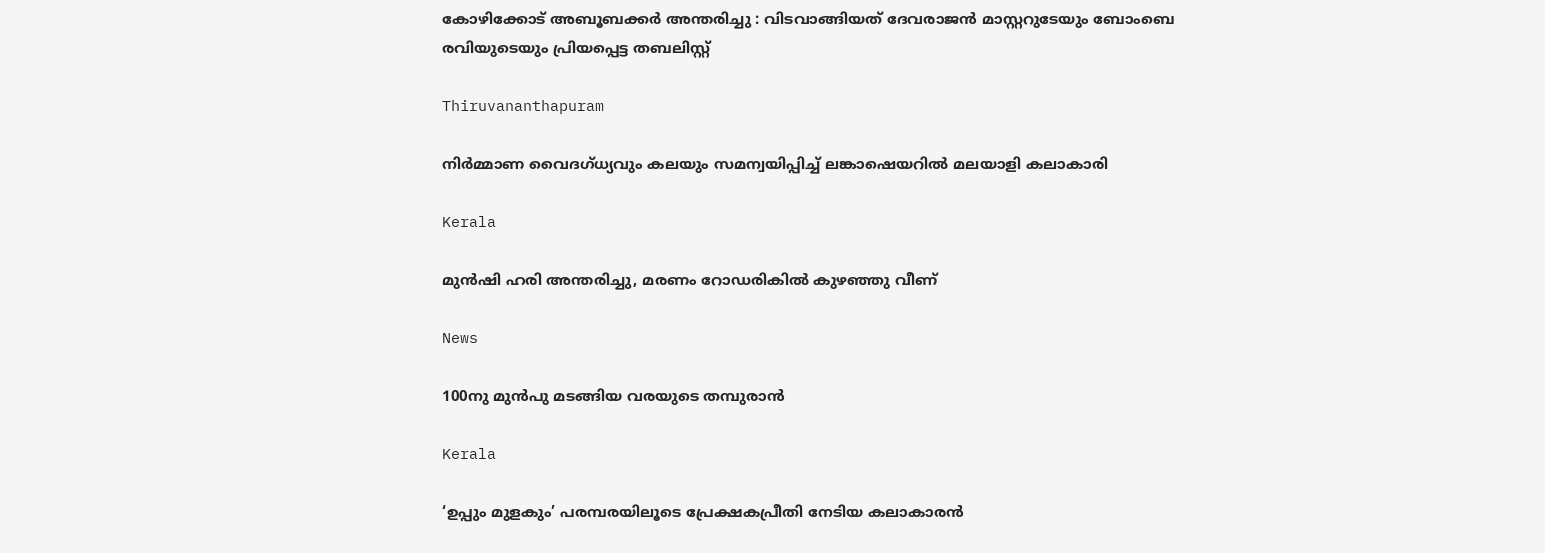കോഴിക്കോട് അബൂബക്കര്‍ അന്തരിച്ചു : വിടവാങ്ങിയത് ദേവരാജൻ മാസ്റ്ററുടേയും ബോംബെ രവിയുടെയും പ്രിയപ്പെട്ട തബലിസ്റ്റ്

Thiruvananthapuram

നിര്‍മ്മാണ വൈദഗ്ധ്യവും കലയും സമന്വയിപ്പിച്ച് ലങ്കാഷെയറില്‍ മലയാളി കലാകാരി

Kerala

മുന്‍ഷി ഹരി അന്തരിച്ചു, മരണം റോഡരികില്‍ കുഴഞ്ഞു വീണ്

News

100നു മുന്‍പു മടങ്ങിയ വരയുടെ തമ്പുരാന്‍

Kerala

‘ഉപ്പും മുളകും’ പരമ്പരയിലൂടെ പ്രേക്ഷകപ്രീതി നേടിയ കലാകാരന്‍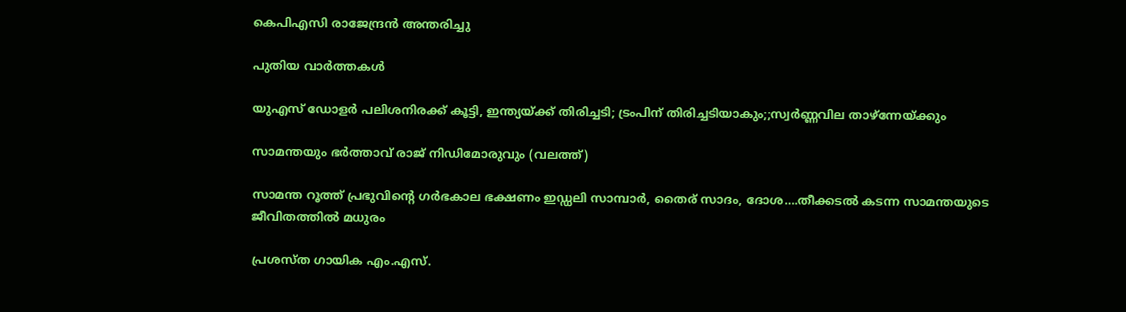കെപിഎസി രാജേന്ദ്രന്‍ അന്തരിച്ചു

പുതിയ വാര്‍ത്തകള്‍

യുഎസ് ഡോളര്‍ പലിശനിരക്ക് കൂട്ടി, ഇന്ത്യയ്‌ക്ക് തിരിച്ചടി; ട്രംപിന് തിരിച്ചടിയാകും;;സ്വര്‍ണ്ണവില താഴ്ന്നേയ്‌ക്കും

സാമന്തയും ഭര്‍ത്താവ് രാജ് നിഡിമോരുവും (വലത്ത്)

സാമന്ത റൂത്ത് പ്രഭുവിന്റെ ഗര്‍ഭകാല ഭക്ഷണം ഇഡ്ഡലി സാമ്പാര്‍, തൈര് സാദം, ദോശ….തീക്കടല്‍ കടന്ന സാമന്തയുടെ ജീവിതത്തില്‍ മധുരം

പ്രശസ്ത ഗായിക എം.എസ്.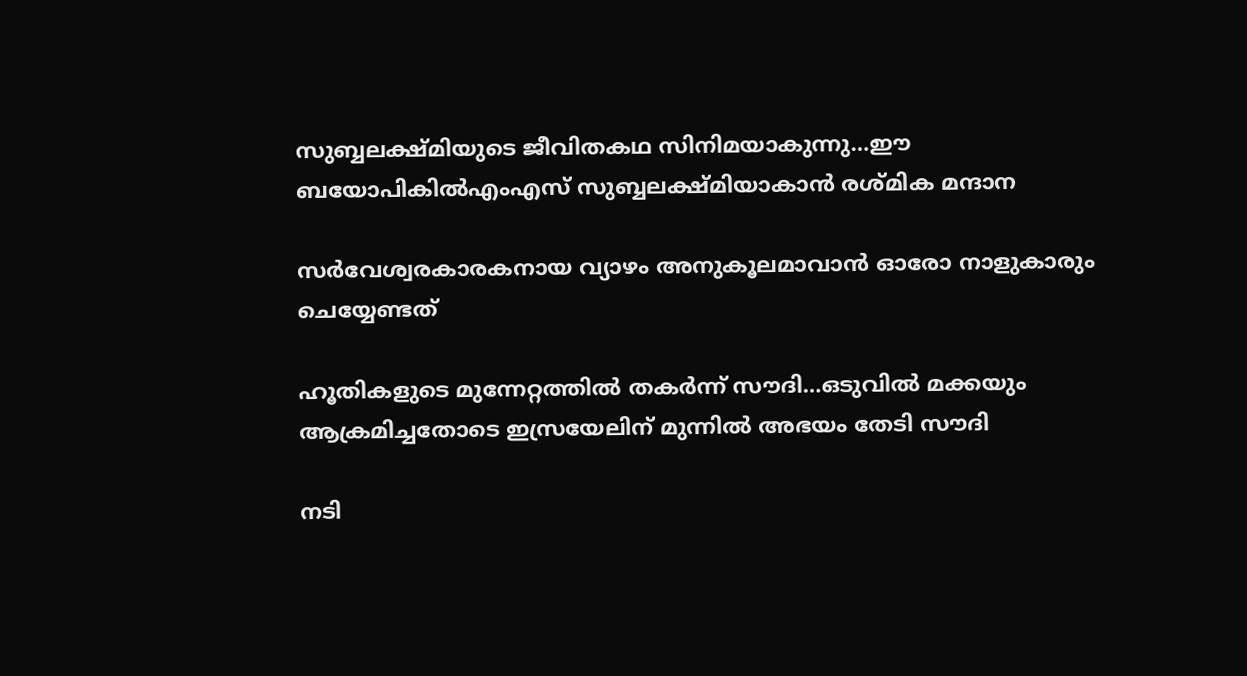സുബ്ബലക്ഷ്മിയുടെ ജീവിതകഥ സിനിമയാകുന്നു…ഈ ബയോപികില്‍എംഎസ് സുബ്ബലക്ഷ്മിയാകാന്‍ രശ്മിക മന്ദാന

സർവേശ്വരകാരകനായ വ്യാഴം അനുകൂലമാവാൻ ഓരോ നാളുകാരും ചെയ്യേണ്ടത്

ഹൂതികളുടെ മുന്നേറ്റത്തില്‍ തകര്‍ന്ന് സൗദി…ഒടുവില്‍ മക്കയും ആക്രമിച്ചതോടെ ഇസ്രയേലിന് മുന്നില്‍ അഭയം തേടി സൗദി

നടി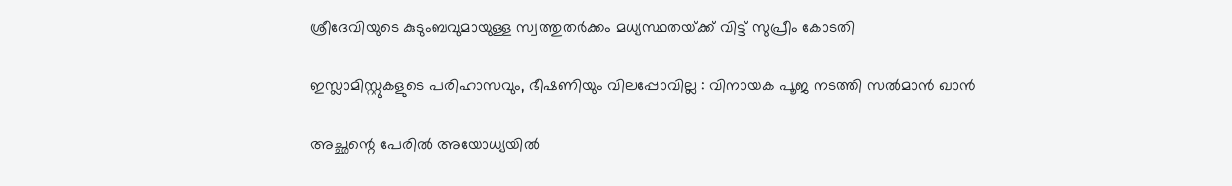ശ്രീദേവിയുടെ കുടുംബവുമായുള്ള സ്വത്തുതര്‍ക്കം മധ്യസ്ഥതയ്‌ക്ക് വിട്ട് സുപ്രീം കോടതി

ഇസ്ലാമിസ്റ്റുകളുടെ പരിഹാസവും, ഭീഷണിയും വിലപ്പോവില്ല : വിനായക പൂജ നടത്തി സൽമാൻ ഖാൻ

അച്ഛന്റെ പേരിൽ അയോധ്യയിൽ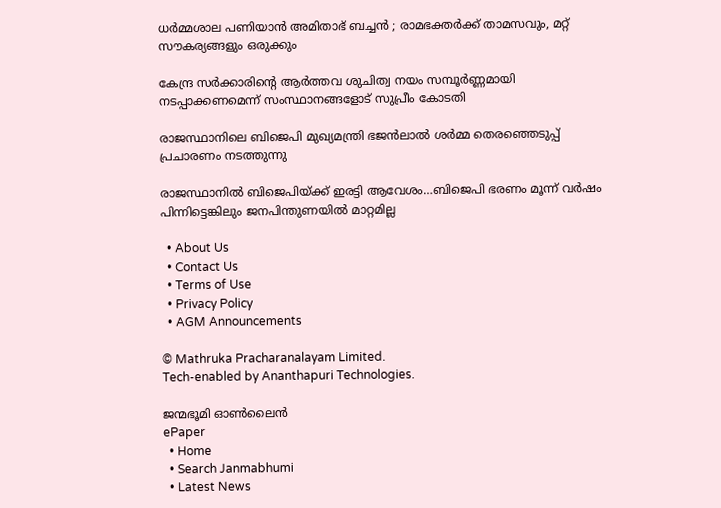ധർമ്മശാല പണിയാൻ അമിതാഭ് ബച്ചൻ ; രാമഭക്തർക്ക് താമസവും, മറ്റ് സൗകര്യങ്ങളും ഒരുക്കും

കേന്ദ്ര സര്‍ക്കാരിന്റെ ആര്‍ത്തവ ശുചിത്വ നയം സമ്പൂര്‍ണ്ണമായി നടപ്പാക്കണമെന്ന് സംസ്ഥാനങ്ങളോട് സുപ്രീം കോടതി

രാജസ്ഥാനിലെ ബിജെപി മുഖ്യമന്ത്രി ഭജന്‍ലാല്‍ ശര്‍മ്മ തെരഞ്ഞെടുപ്പ് പ്രചാരണം നടത്തുന്നു

രാജസ്ഥാനില്‍ ബിജെപിയ്‌ക്ക് ഇരട്ടി ആവേശം…ബിജെപി ഭരണം മൂന്ന് വര്‍ഷം പിന്നിട്ടെങ്കിലും ജനപിന്തുണയില്‍ മാറ്റമില്ല

  • About Us
  • Contact Us
  • Terms of Use
  • Privacy Policy
  • AGM Announcements

© Mathruka Pracharanalayam Limited.
Tech-enabled by Ananthapuri Technologies.

ജന്മഭൂമി ഓണ്‍ലൈന്‍
ePaper
  • Home
  • Search Janmabhumi
  • Latest News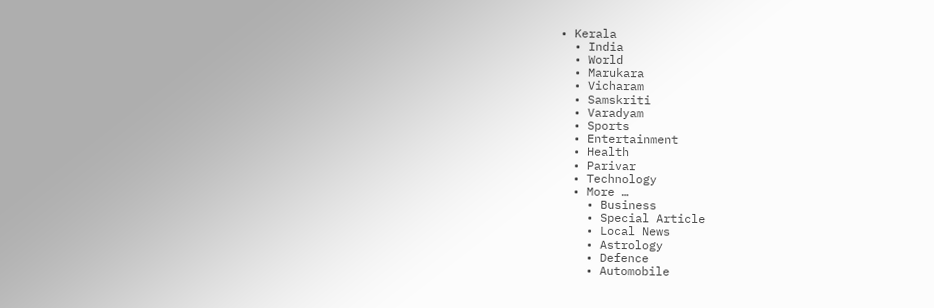• Kerala
  • India
  • World
  • Marukara
  • Vicharam
  • Samskriti
  • Varadyam
  • Sports
  • Entertainment
  • Health
  • Parivar
  • Technology
  • More …
    • Business
    • Special Article
    • Local News
    • Astrology
    • Defence
    • Automobile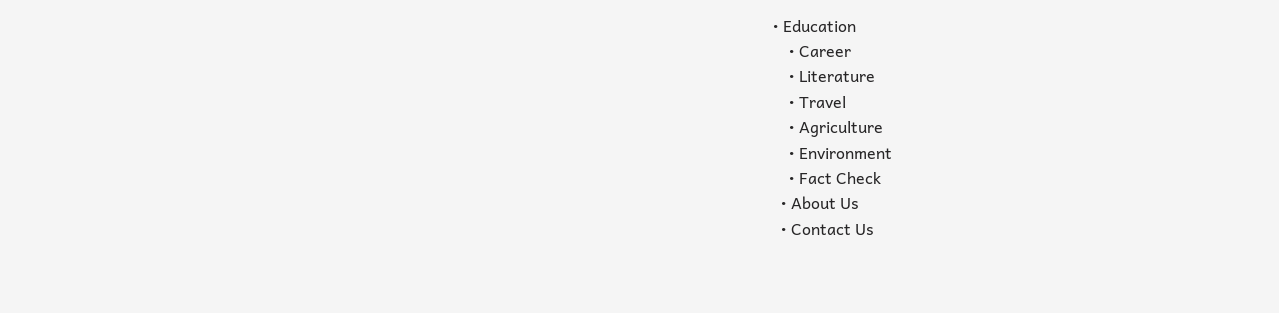• Education
    • Career
    • Literature
    • Travel
    • Agriculture
    • Environment
    • Fact Check
  • About Us
  • Contact Us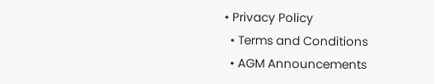• Privacy Policy
  • Terms and Conditions
  • AGM Announcements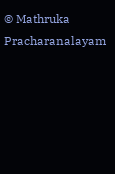© Mathruka Pracharanalayam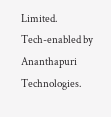Limited.
Tech-enabled by Ananthapuri Technologies.